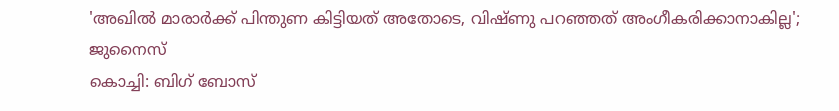'അഖിൽ മാരാർക്ക് പിന്തുണ കിട്ടിയത് അതോടെ, വിഷ്ണു പറഞ്ഞത് അംഗീകരിക്കാനാകില്ല'; ജുനൈസ്
കൊച്ചി: ബിഗ് ബോസ്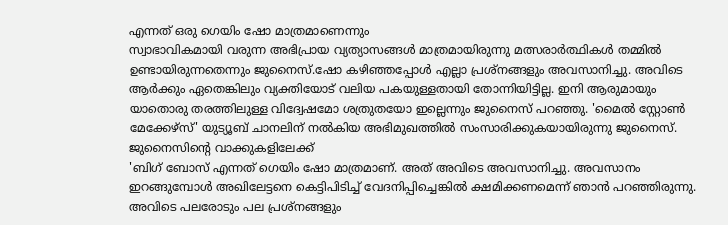എന്നത് ഒരു ഗെയിം ഷോ മാത്രമാണെന്നും
സ്വാഭാവികമായി വരുന്ന അഭിപ്രായ വ്യത്യാസങ്ങൾ മാത്രമായിരുന്നു മത്സരാർത്ഥികൾ തമ്മിൽ ഉണ്ടായിരുന്നതെന്നും ജുനൈസ്.ഷോ കഴിഞ്ഞപ്പോൾ എല്ലാ പ്രശ്നങ്ങളും അവസാനിച്ചു. അവിടെ ആർക്കും ഏതെങ്കിലും വ്യക്തിയോട് വലിയ പകയുള്ളതായി തോന്നിയിട്ടില്ല. ഇനി ആരുമായും യാതൊരു തരത്തിലുള്ള വിദ്വേഷമോ ശത്രുതയോ ഇല്ലെന്നും ജുനൈസ് പറഞ്ഞു. 'മൈൽ സ്റ്റോൺ മേക്കേഴ്സ്' യുട്യൂബ് ചാനലിന് നൽകിയ അഭിമുഖത്തിൽ സംസാരിക്കുകയായിരുന്നു ജുനൈസ്. ജുനൈസിന്റെ വാക്കുകളിലേക്ക്
'ബിഗ് ബോസ് എന്നത് ഗെയിം ഷോ മാത്രമാണ്. അത് അവിടെ അവസാനിച്ചു. അവസാനം ഇറങ്ങുമ്പോൾ അഖിലേട്ടനെ കെട്ടിപിടിച്ച് വേദനിപ്പിച്ചെങ്കിൽ ക്ഷമിക്കണമെന്ന് ഞാൻ പറഞ്ഞിരുന്നു. അവിടെ പലരോടും പല പ്രശ്നങ്ങളും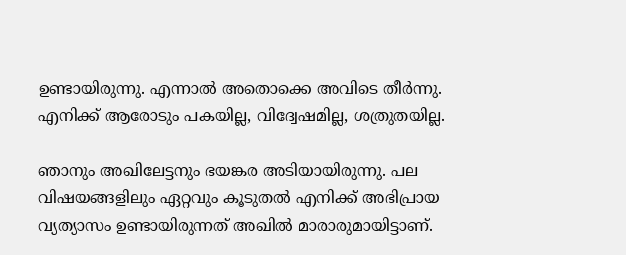ഉണ്ടായിരുന്നു. എന്നാൽ അതൊക്കെ അവിടെ തീർന്നു. എനിക്ക് ആരോടും പകയില്ല, വിദ്വേഷമില്ല, ശത്രുതയില്ല.

ഞാനും അഖിലേട്ടനും ഭയങ്കര അടിയായിരുന്നു. പല വിഷയങ്ങളിലും ഏറ്റവും കൂടുതൽ എനിക്ക് അഭിപ്രായ വ്യത്യാസം ഉണ്ടായിരുന്നത് അഖിൽ മാരാരുമായിട്ടാണ്.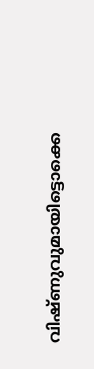വിഷ്ണുവുമായിട്ടൊക്കെ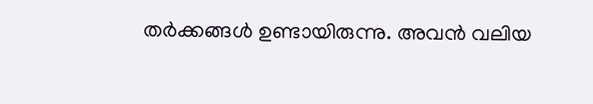തർക്കങ്ങൾ ഉണ്ടായിരുന്നു. അവൻ വലിയ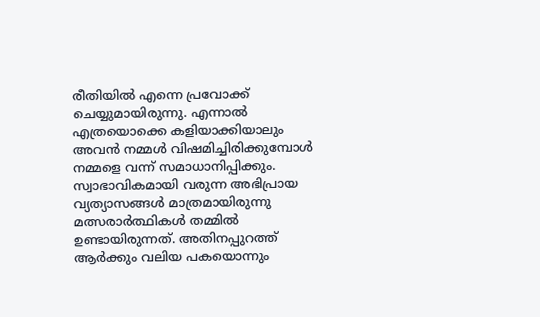രീതിയിൽ എന്നെ പ്രവോക്ക് ചെയ്യുമായിരുന്നു. എന്നാൽ എത്രയൊക്കെ കളിയാക്കിയാലും അവൻ നമ്മൾ വിഷമിച്ചിരിക്കുമ്പോൾ നമ്മളെ വന്ന് സമാധാനിപ്പിക്കും.
സ്വാഭാവികമായി വരുന്ന അഭിപ്രായ വ്യത്യാസങ്ങൾ മാത്രമായിരുന്നു മത്സരാർത്ഥികൾ തമ്മിൽ ഉണ്ടായിരുന്നത്. അതിനപ്പുറത്ത് ആർക്കും വലിയ പകയൊന്നും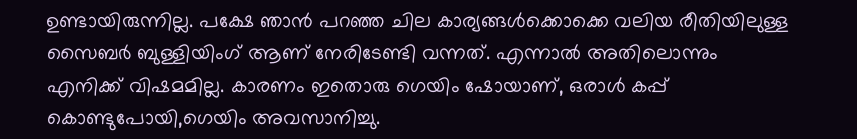ഉണ്ടായിരുന്നില്ല. പക്ഷേ ഞാൻ പറഞ്ഞ ചില കാര്യങ്ങൾക്കൊക്കെ വലിയ രീതിയിലുള്ള സൈബർ ബുള്ളിയിംഗ് ആണ് നേരിടേണ്ടി വന്നത്. എന്നാൽ അതിലൊന്നും എനിക്ക് വിഷമമില്ല. കാരണം ഇതൊരു ഗെയിം ഷോയാണ്, ഒരാൾ കപ്പ് കൊണ്ടുപോയി,ഗെയിം അവസാനിച്ചു.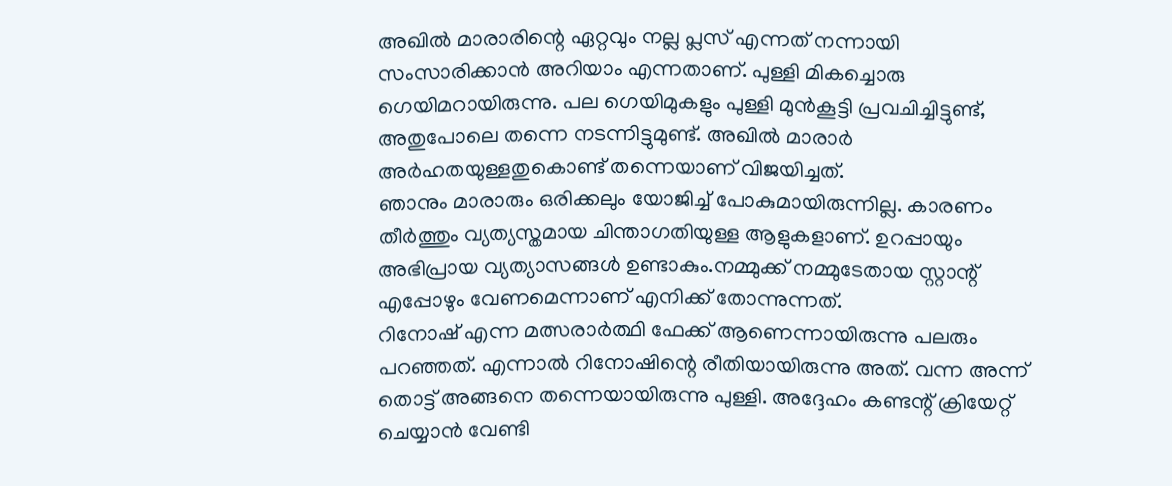അഖിൽ മാരാരിന്റെ ഏറ്റവും നല്ല പ്ലസ് എന്നത് നന്നായി സംസാരിക്കാൻ അറിയാം എന്നതാണ്. പുള്ളി മികച്ചൊരു ഗെയിമറായിരുന്നു. പല ഗെയിമുകളും പുള്ളി മുൻകൂട്ടി പ്രവചിച്ചിട്ടുണ്ട്, അതുപോലെ തന്നെ നടന്നിട്ടുമുണ്ട്. അഖിൽ മാരാർ അർഹതയുള്ളതുകൊണ്ട് തന്നെയാണ് വിജയിച്ചത്.
ഞാനും മാരാരും ഒരിക്കലും യോജിച്ച് പോകുമായിരുന്നില്ല. കാരണം തീർത്തും വ്യത്യസ്തമായ ചിന്താഗതിയുള്ള ആളുകളാണ്. ഉറപ്പായും അഭിപ്രായ വ്യത്യാസങ്ങൾ ഉണ്ടാകും.നമ്മുക്ക് നമ്മുടേതായ സ്റ്റാന്റ് എപ്പോഴും വേണമെന്നാണ് എനിക്ക് തോന്നുന്നത്.
റിനോഷ് എന്ന മത്സരാർത്ഥി ഫേക്ക് ആണെന്നായിരുന്നു പലരും പറഞ്ഞത്. എന്നാൽ റിനോഷിന്റെ രീതിയായിരുന്നു അത്. വന്ന അന്ന് തൊട്ട് അങ്ങനെ തന്നെയായിരുന്നു പുള്ളി. അദ്ദേഹം കണ്ടന്റ് ക്രിയേറ്റ് ചെയ്യാൻ വേണ്ടി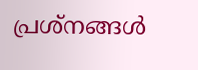പ്രശ്നങ്ങൾ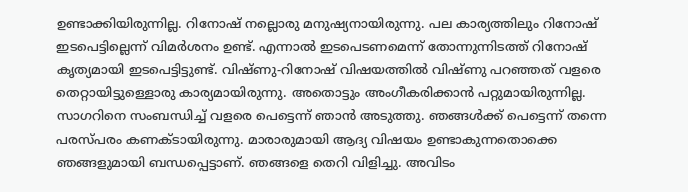ഉണ്ടാക്കിയിരുന്നില്ല. റിനോഷ് നല്ലൊരു മനുഷ്യനായിരുന്നു. പല കാര്യത്തിലും റിനോഷ് ഇടപെട്ടില്ലെന്ന് വിമർശനം ഉണ്ട്. എന്നാൽ ഇടപെടണമെന്ന് തോന്നുന്നിടത്ത് റിനോഷ് കൃത്യമായി ഇടപെട്ടിട്ടുണ്ട്. വിഷ്ണു-റിനോഷ് വിഷയത്തിൽ വിഷ്ണു പറഞ്ഞത് വളരെ തെറ്റായിട്ടുള്ളൊരു കാര്യമായിരുന്നു. അതൊട്ടും അംഗീകരിക്കാൻ പറ്റുമായിരുന്നില്ല.
സാഗറിനെ സംബന്ധിച്ച് വളരെ പെട്ടെന്ന് ഞാൻ അടുത്തു. ഞങ്ങൾക്ക് പെട്ടെന്ന് തന്നെ പരസ്പരം കണക്ടായിരുന്നു. മാരാരുമായി ആദ്യ വിഷയം ഉണ്ടാകുന്നതൊക്കെ ഞങ്ങളുമായി ബന്ധപ്പെട്ടാണ്. ഞങ്ങളെ തെറി വിളിച്ചു. അവിടം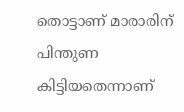തൊട്ടാണ് മാരാരിന് പിന്തുണ കിട്ടിയതെന്നാണ്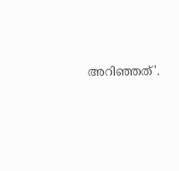അറിഞ്ഞത്'.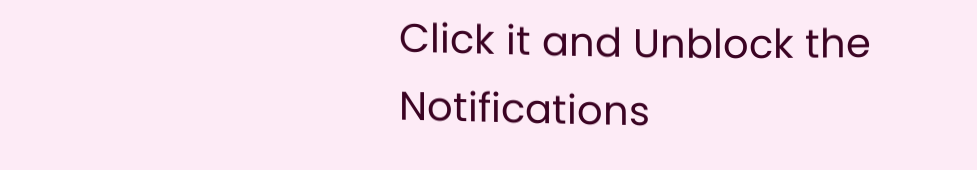Click it and Unblock the Notifications